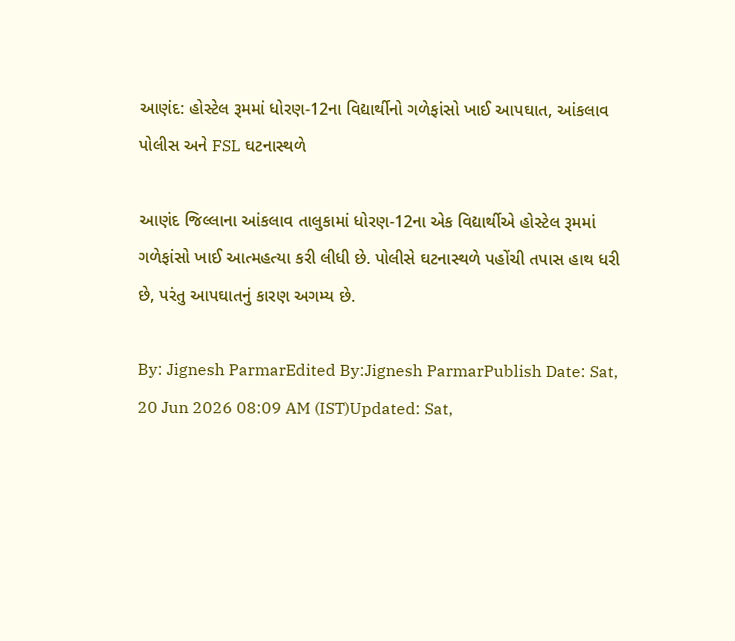આણંદ: હોસ્ટેલ રૂમમાં ધોરણ-12ના વિદ્યાર્થીનો ગળેફાંસો ખાઈ આપઘાત, આંકલાવ પોલીસ અને FSL ઘટનાસ્થળે

આણંદ જિલ્લાના આંકલાવ તાલુકામાં ધોરણ-12ના એક વિદ્યાર્થીએ હોસ્ટેલ રૂમમાં ગળેફાંસો ખાઈ આત્મહત્યા કરી લીધી છે. પોલીસે ઘટનાસ્થળે પહોંચી તપાસ હાથ ધરી છે, પરંતુ આપઘાતનું કારણ અગમ્ય છે.

By: Jignesh ParmarEdited By:Jignesh ParmarPublish Date: Sat, 20 Jun 2026 08:09 AM (IST)Updated: Sat,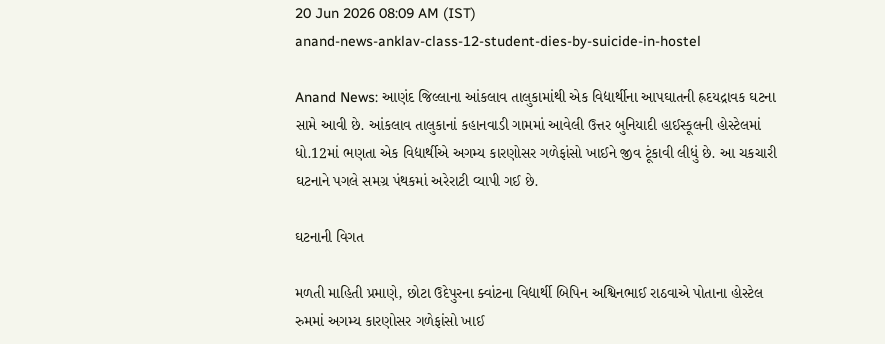20 Jun 2026 08:09 AM (IST)
anand-news-anklav-class-12-student-dies-by-suicide-in-hostel

Anand News: આણંદ જિલ્લાના આંકલાવ તાલુકામાંથી એક વિદ્યાર્થીના આપઘાતની હ્રદયદ્રાવક ઘટના સામે આવી છે. આંકલાવ તાલુકાનાં કહાનવાડી ગામમાં આવેલી ઉત્તર બુનિયાદી હાઈસ્કૂલની હોસ્ટેલમાં ધો.12માં ભણતા એક વિદ્યાર્થીએ અગમ્ય કારણોસર ગળેફાંસો ખાઈને જીવ ટૂંકાવી લીધું છે. આ ચકચારી ઘટનાને પગલે સમગ્ર પંથકમાં અરેરાટી વ્યાપી ગઈ છે.

ઘટનાની વિગત

મળતી માહિતી પ્રમાણે, છોટા ઉદેપુરના ક્વાંટના વિદ્યાર્થી બિપિન અશ્વિનભાઈ રાઠવાએ પોતાના હોસ્ટેલ રુમમાં અગમ્ય કારણોસર ગળેફાંસો ખાઈ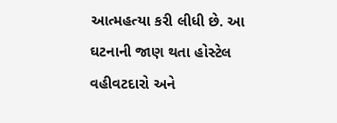આત્મહત્યા કરી લીધી છે. આ ઘટનાની જાણ થતા હોસ્ટેલ વહીવટદારો અને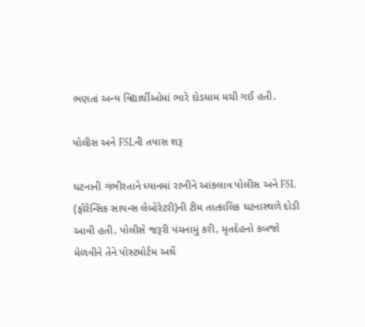ભણતાં અન્ય વિદ્યાર્થીઓમાં ભારે દોડધામ મચી ગઈ હતી.

પોલીસ અને FSLની તપાસ શરૂ

ઘટનાની ગંભીરતાને ધ્યાનમાં રાખીને આંકલાવ પોલીસ અને FSL (ફોરેન્સિક સાયન્સ લેબોરેટરી)ની ટીમ તાત્કાલિક ઘટનાસ્થળે દોડી આવી હતી. પોલીસે જરૂરી પંચનામું કરી, મૃતદેહનો કબજો મેળવીને તેને પોસ્ટમોર્ટમ અર્થે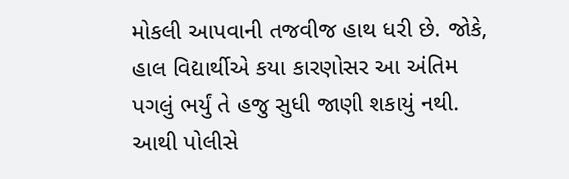મોકલી આપવાની તજવીજ હાથ ધરી છે. જોકે, હાલ વિદ્યાર્થીએ કયા કારણોસર આ અંતિમ પગલું ભર્યું તે હજુ સુધી જાણી શકાયું નથી. આથી પોલીસે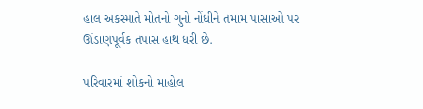હાલ અકસ્માતે મોતનો ગુનો નોંધીને તમામ પાસાઓ પર ઊંડાણપૂર્વક તપાસ હાથ ધરી છે.

પરિવારમાં શોકનો માહોલ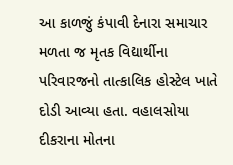આ કાળજું કંપાવી દેનારા સમાચાર મળતા જ મૃતક વિદ્યાર્થીના પરિવારજનો તાત્કાલિક હોસ્ટેલ ખાતે દોડી આવ્યા હતા. વહાલસોયા દીકરાના મોતના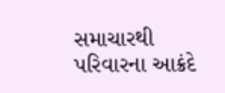સમાચારથી પરિવારના આક્રંદે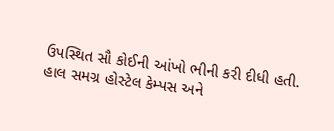ઉપસ્થિત સૌ કોઈની આંખો ભીની કરી દીધી હતી. હાલ સમગ્ર હોસ્ટેલ કેમ્પસ અને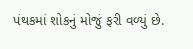પંથકમાં શોકનું મોજું ફરી વળ્યું છે.